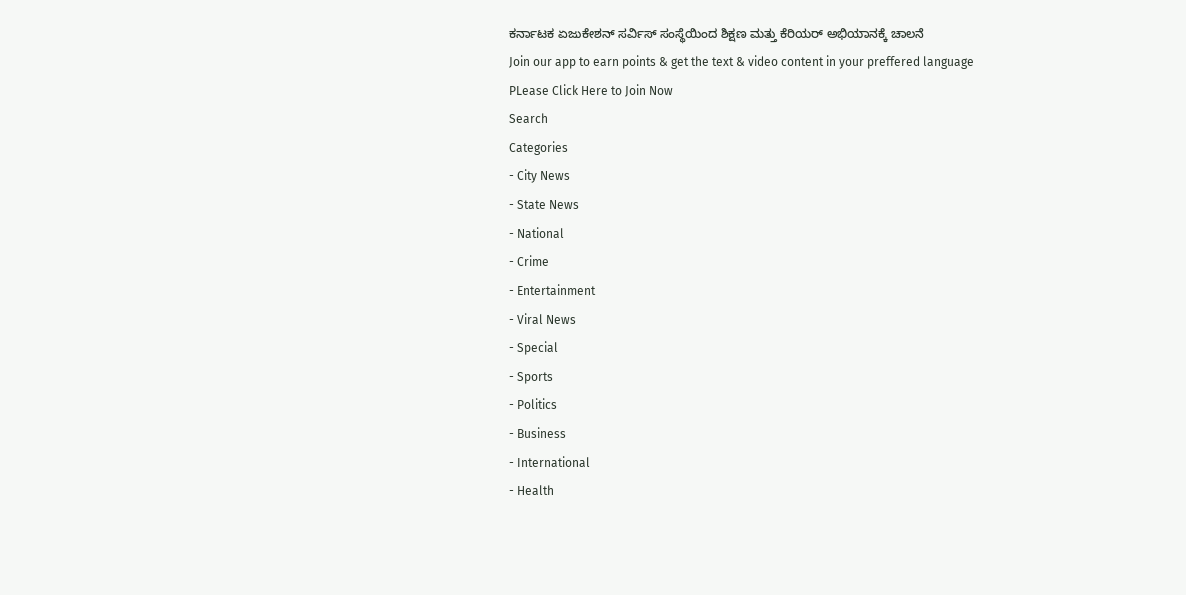ಕರ್ನಾಟಕ ಏಜುಕೇಶನ್ ಸರ್ವಿಸ್ ಸಂಸ್ಥೆಯಿಂದ ಶಿಕ್ಷಣ ಮತ್ತು ಕೆರಿಯರ್ ಅಭಿಯಾನಕ್ಕೆ ಚಾಲನೆ
Join our app to earn points & get the text & video content in your preffered language
PLease Click Here to Join Now
Search
Categories
- City News
- State News
- National
- Crime
- Entertainment
- Viral News
- Special
- Sports
- Politics
- Business
- International
- Health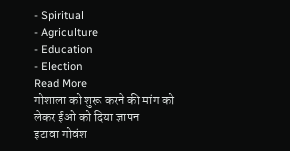- Spiritual
- Agriculture
- Education
- Election
Read More
गोशाला को शुरू करने की मांग को लेकर ईओ को दिया ज्ञापन
इटावा गोवंश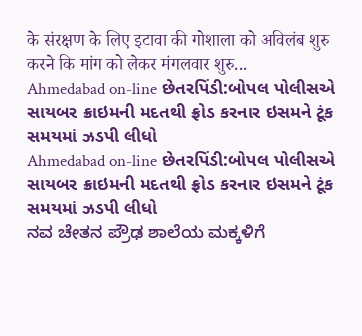के संरक्षण के लिए इटावा की गोशाला को अविलंब शुरु करने कि मांग को लेकर मंगलवार शुरु...
Ahmedabad on-line છેતરપિંડી:બોપલ પોલીસએ સાયબર ક્રાઇમની મદતથી ફ્રોડ કરનાર ઇસમને ટૂંક સમયમાં ઝડપી લીધો
Ahmedabad on-line છેતરપિંડી:બોપલ પોલીસએ સાયબર ક્રાઇમની મદતથી ફ્રોડ કરનાર ઇસમને ટૂંક સમયમાં ઝડપી લીધો
ನವ ಚೇತನ ಪ್ರೌಢ ಶಾಲೆಯ ಮಕ್ಕಳಿಗೆ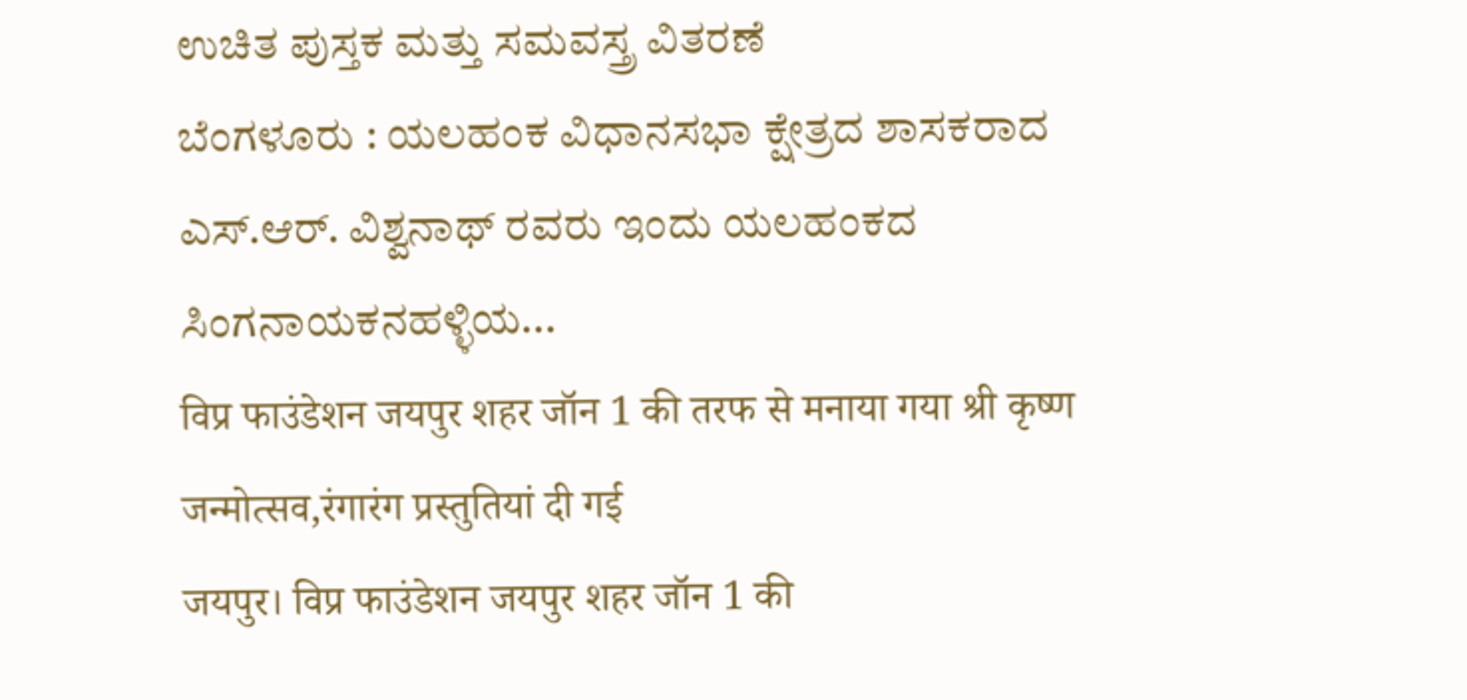ಉಚಿತ ಪುಸ್ತಕ ಮತ್ತು ಸಮವಸ್ತ್ರ ವಿತರಣೆ
ಬೆಂಗಳೂರು : ಯಲಹಂಕ ವಿಧಾನಸಭಾ ಕ್ಷೇತ್ರದ ಶಾಸಕರಾದ ಎಸ್.ಆರ್. ವಿಶ್ವನಾಥ್ ರವರು ಇಂದು ಯಲಹಂಕದ ಸಿಂಗನಾಯಕನಹಳ್ಳಿಯ...
विप्र फाउंडेशन जयपुर शहर जॉन 1 की तरफ से मनाया गया श्री कृष्ण जन्मोत्सव,रंगारंग प्रस्तुतियां दी गई
जयपुर। विप्र फाउंडेशन जयपुर शहर जॉन 1 की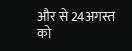और से 24अगस्त को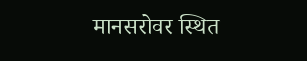मानसरोवर स्थित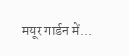मयूर गार्डन में...